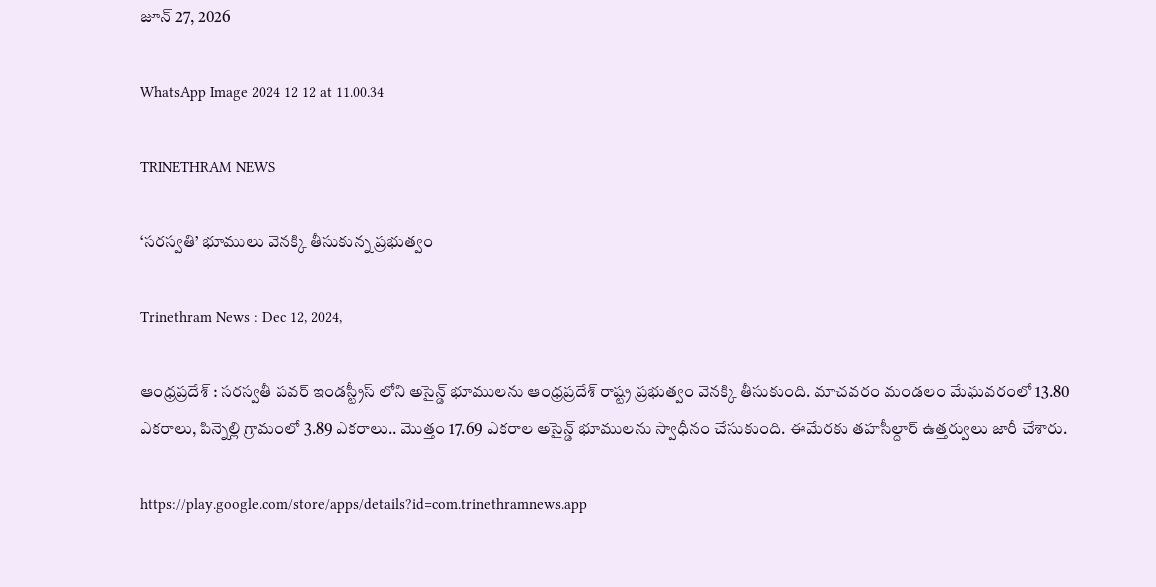జూన్ 27, 2026

WhatsApp Image 2024 12 12 at 11.00.34

TRINETHRAM NEWS

‘సరస్వతి’ భూములు వెనక్కి తీసుకున్న ప్రభుత్వం

Trinethram News : Dec 12, 2024,

ఆంధ్రప్రదేశ్ : సరస్వతీ పవర్ ఇండస్ట్రీస్ లోని అసైన్డ్ భూములను ఆంధ్రప్రదేశ్ రాష్ట్ర ప్రభుత్వం వెనక్కి తీసుకుంది. మాచవరం మండలం మేఘవరంలో 13.80 ఎకరాలు, పిన్నెల్లి గ్రామంలో 3.89 ఎకరాలు.. మొత్తం 17.69 ఎకరాల అసైన్డ్ భూములను స్వాధీనం చేసుకుంది. ఈమేరకు తహసీల్దార్ ఉత్తర్వులు జారీ చేశారు.

https://play.google.com/store/apps/details?id=com.trinethramnews.app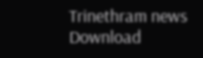Trinethram news
Download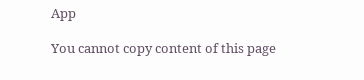App

You cannot copy content of this page